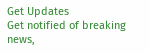Get Updates
Get notified of breaking news,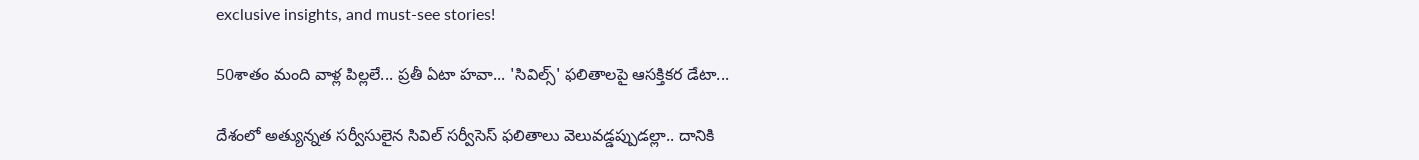exclusive insights, and must-see stories!

50శాతం మంది వాళ్ల పిల్లలే... ప్రతీ ఏటా హవా... 'సివిల్స్' ఫలితాలపై ఆసక్తికర డేటా...

దేశంలో అత్యున్నత సర్వీసులైన సివిల్ సర్వీసెస్ ఫలితాలు వెలువడ్డప్పుడల్లా.. దానికి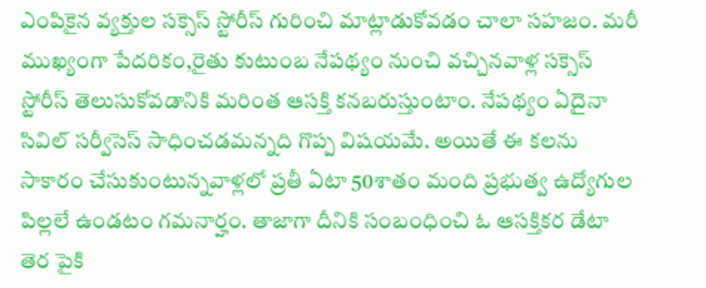ఎంపికైన వ్యక్తుల సక్సెస్ స్టోరీస్ గురించి మాట్లాడుకోవడం చాలా సహజం. మరీ ముఖ్యంగా పేదరికం,రైతు కుటుంబ నేపథ్యం నుంచి వచ్చినవాళ్ల సక్సెస్ స్టోరీస్ తెలుసుకోవడానికి మరింత ఆసక్తి కనబరుస్తుంటాం. నేపథ్యం ఏదైనా సివిల్ సర్వీసెస్ సాధించడమన్నది గొప్ప విషయమే. అయితే ఈ కలను సాకారం చేసుకుంటున్నవాళ్లలో ప్రతీ ఏటా 50శాతం మంది ప్రభుత్వ ఉద్యోగుల పిల్లలే ఉండటం గమనార్హం. తాజాగా దీనికి సంబంధించి ఓ ఆసక్తికర డేటా తెర పైకి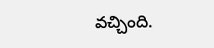వచ్చింది.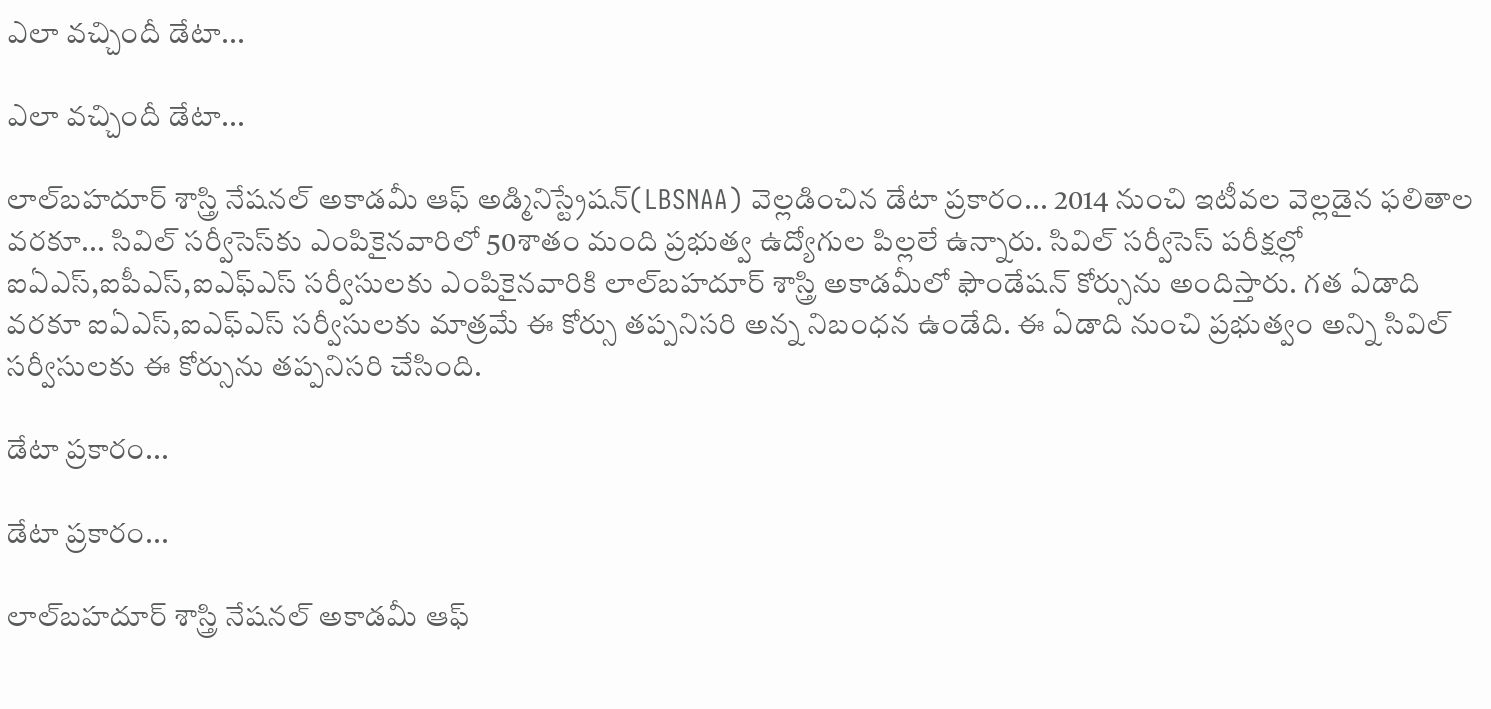ఎలా వచ్చిందీ డేటా...

ఎలా వచ్చిందీ డేటా...

లాల్‌బహదూర్ శాస్త్రి నేషనల్ అకాడమీ ఆఫ్ అడ్మినిస్ట్రేషన్(LBSNAA) వెల్లడించిన డేటా ప్రకారం... 2014 నుంచి ఇటీవల వెల్లడైన ఫలితాల వరకూ... సివిల్ సర్వీసెస్‌కు ఎంపికైనవారిలో 50శాతం మంది ప్రభుత్వ ఉద్యోగుల పిల్లలే ఉన్నారు. సివిల్ సర్వీసెస్ పరీక్షల్లో ఐఏఎస్,ఐపీఎస్‌,ఐఎఫ్ఎస్‌ సర్వీసులకు ఎంపికైనవారికి లాల్‌బహదూర్ శాస్త్రి అకాడమీలో ఫౌండేషన్ కోర్సును అందిస్తారు. గత ఏడాది వరకూ ఐఏఎస్,ఐఎఫ్ఎస్ సర్వీసులకు మాత్రమే ఈ కోర్సు తప్పనిసరి అన్న నిబంధన ఉండేది. ఈ ఏడాది నుంచి ప్రభుత్వం అన్ని సివిల్ సర్వీసులకు ఈ కోర్సును తప్పనిసరి చేసింది.

డేటా ప్రకారం...

డేటా ప్రకారం...

లాల్‌బహదూర్ శాస్త్రి నేషనల్ అకాడమీ ఆఫ్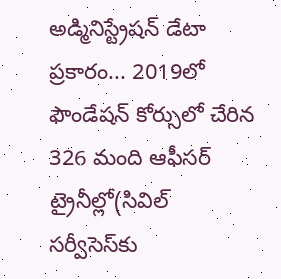అడ్మినిస్ట్రేషన్ డేటా ప్రకారం... 2019లో ఫౌండేషన్ కోర్సులో చేరిన 326 మంది ఆఫీసర్ ట్రైనీల్లో(సివిల్ సర్వీసెస్‌కు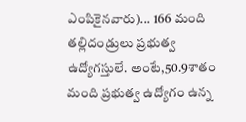ఎంపికైనవారు)... 166 మంది తల్లిదండ్రులు ప్రభుత్వ ఉద్యోగస్తులే. అంటే,50.9శాతం మంది ప్రభుత్వ ఉద్యోగం ఉన్న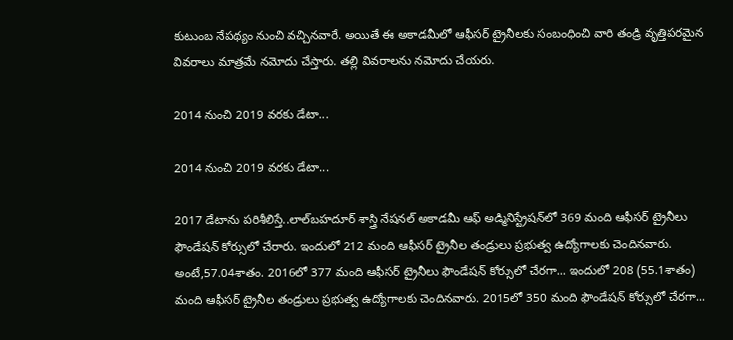కుటుంబ నేపథ్యం నుంచి వచ్చినవారే. అయితే ఈ అకాడమీలో ఆఫీసర్ ట్రైనీలకు సంబంధించి వారి తండ్రి వృత్తిపరమైన వివరాలు మాత్రమే నమోదు చేస్తారు. తల్లి వివరాలను నమోదు చేయరు.

2014 నుంచి 2019 వరకు డేటా...

2014 నుంచి 2019 వరకు డేటా...

2017 డేటాను పరిశీలిస్తే..లాల్‌బహదూర్ శాస్త్రి నేషనల్ అకాడమీ ఆఫ్ అడ్మినిస్ట్రేషన్‌లో 369 మంది ఆఫీసర్ ట్రైనీలు ఫౌండేషన్ కోర్సులో చేరారు. ఇందులో 212 మంది ఆఫీసర్ ట్రైనీల తండ్రులు ప్రభుత్వ ఉద్యోగాలకు చెందినవారు. అంటే,57.04శాతం. 2016లో 377 మంది ఆఫీసర్ ట్రైనీలు ఫౌండేషన్ కోర్సులో చేరగా... ఇందులో 208 (55.1శాతం) మంది ఆఫీసర్ ట్రైనీల తండ్రులు ప్రభుత్వ ఉద్యోగాలకు చెందినవారు. 2015లో 350 మంది ఫౌండేషన్ కోర్సులో చేరగా...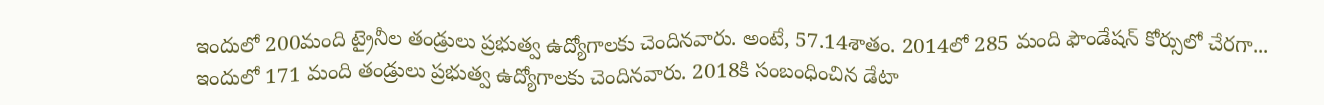ఇందులో 200మంది ట్రైనీల తండ్రులు ప్రభుత్వ ఉద్యోగాలకు చెందినవారు. అంటే, 57.14శాతం. 2014లో 285 మంది ఫౌండేషన్ కోర్సులో చేరగా... ఇందులో 171 మంది తండ్రులు ప్రభుత్వ ఉద్యోగాలకు చెందినవారు. 2018కి సంబంధించిన డేటా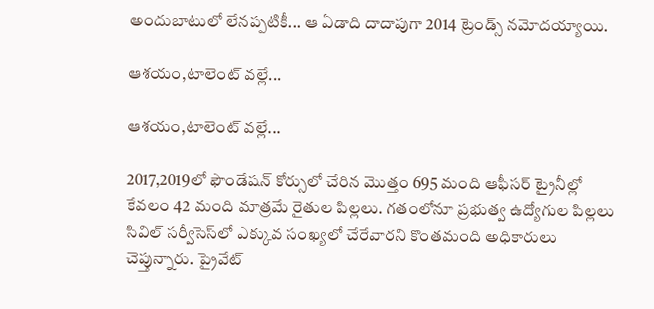అందుబాటులో లేనప్పటికీ... ఆ ఏడాది దాదాపుగా 2014 ట్రెండ్స్ నమోదయ్యాయి.

ఆశయం,టాలెంట్ వల్లే...

ఆశయం,టాలెంట్ వల్లే...

2017,2019లో ఫౌండేషన్ కోర్సులో చేరిన మొత్తం 695 మంది ఆఫీసర్ ట్రైనీల్లో కేవలం 42 మంది మాత్రమే రైతుల పిల్లలు. గతంలోనూ ప్రభుత్వ ఉద్యోగుల పిల్లలు సివిల్ సర్వీసెస్‌లో ఎక్కువ సంఖ్యలో చేరేవారని కొంతమంది అధికారులు చెప్తున్నారు. ప్రైవేట్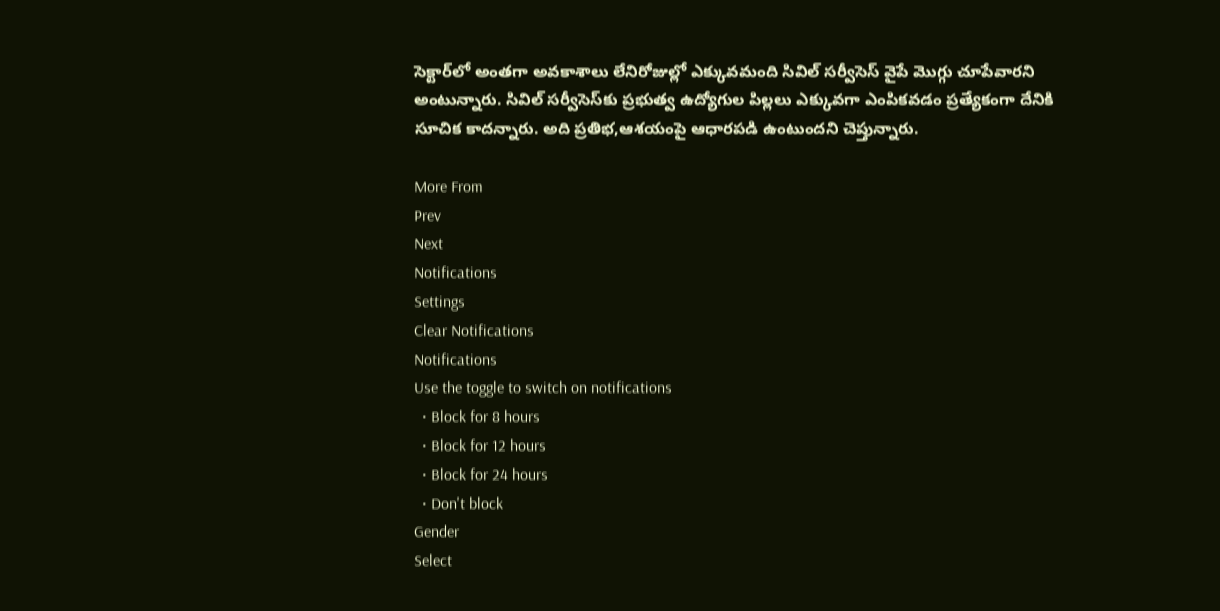సెక్టార్‌లో అంతగా అవకాశాలు లేనిరోజుల్లో ఎక్కువమంది సివిల్ సర్వీసెస్‌ వైపే మొగ్గు చూపేవారని అంటున్నారు. సివిల్ సర్వీసెస్‌కు ప్రభుత్వ ఉద్యోగుల పిల్లలు ఎక్కువగా ఎంపికవడం ప్రత్యేకంగా దేనికి సూచిక కాదన్నారు. అది ప్రతిభ,ఆశయంపై ఆధారపడి ఉంటుందని చెప్తున్నారు.

More From
Prev
Next
Notifications
Settings
Clear Notifications
Notifications
Use the toggle to switch on notifications
  • Block for 8 hours
  • Block for 12 hours
  • Block for 24 hours
  • Don't block
Gender
Select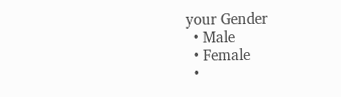your Gender
  • Male
  • Female
  •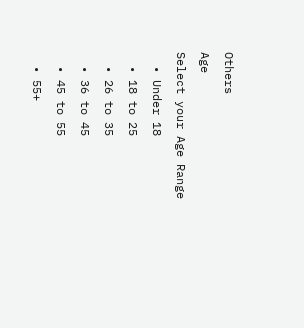Others
Age
Select your Age Range
  • Under 18
  • 18 to 25
  • 26 to 35
  • 36 to 45
  • 45 to 55
  • 55+